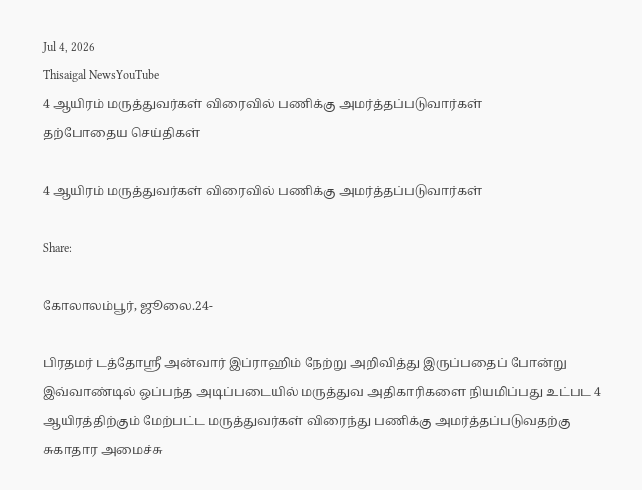Jul 4, 2026
Thisaigal NewsYouTube
4 ஆயிரம் மருத்துவர்கள் விரைவில் பணிக்கு அமர்த்தப்படுவார்கள்
தற்போதைய செய்திகள்

4 ஆயிரம் மருத்துவர்கள் விரைவில் பணிக்கு அமர்த்தப்படுவார்கள்

Share:

கோலாலம்பூர், ஜூலை.24-

பிரதமர் டத்தோஸ்ரீ அன்வார் இப்ராஹிம் நேற்று அறிவித்து இருப்பதைப் போன்று இவ்வாண்டில் ஒப்பந்த அடிப்படையில் மருத்துவ அதிகாரிகளை நியமிப்பது உட்பட 4 ஆயிரத்திற்கும் மேற்பட்ட மருத்துவர்கள் விரைந்து பணிக்கு அமர்த்தப்படுவதற்கு சுகாதார அமைச்சு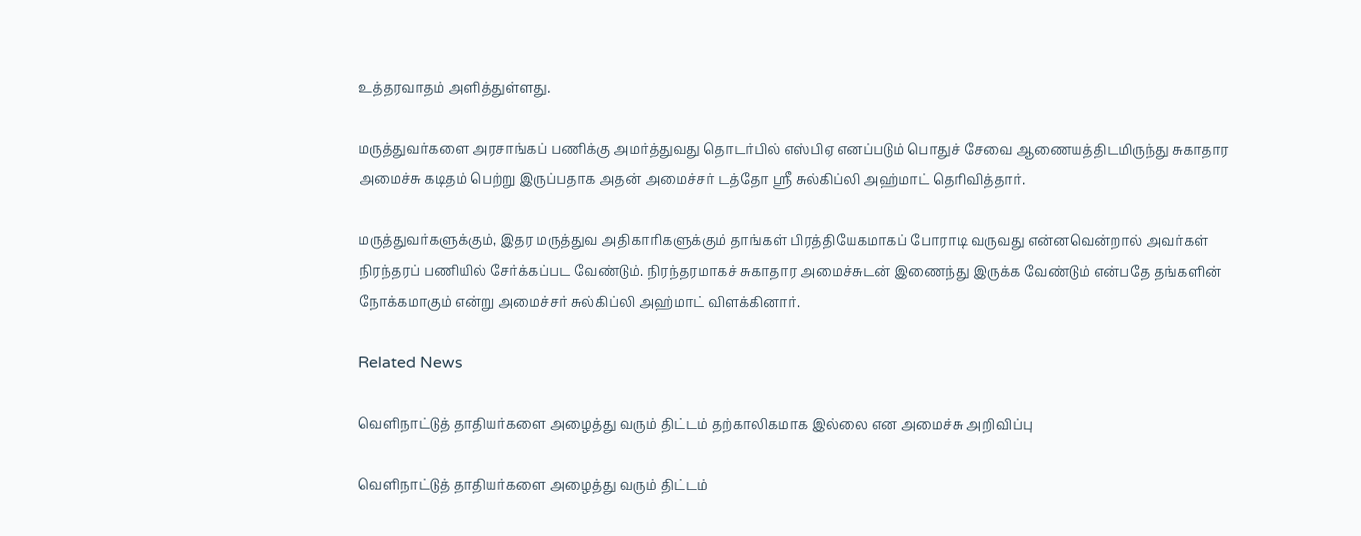உத்தரவாதம் அளித்துள்ளது.

மருத்துவர்களை அரசாங்கப் பணிக்கு அமர்த்துவது தொடர்பில் எஸ்பிஏ எனப்படும் பொதுச் சேவை ஆணையத்திடமிருந்து சுகாதார அமைச்சு கடிதம் பெற்று இருப்பதாக அதன் அமைச்சர் டத்தோ ஶ்ரீ சுல்கிப்லி அஹ்மாட் தெரிவித்தார்.

மருத்துவர்களுக்கும், இதர மருத்துவ அதிகாரிகளுக்கும் தாங்கள் பிரத்தியேகமாகப் போராடி வருவது என்னவென்றால் அவர்கள் நிரந்தரப் பணியில் சேர்க்கப்பட வேண்டும். நிரந்தரமாகச் சுகாதார அமைச்சுடன் இணைந்து இருக்க வேண்டும் என்பதே தங்களின் நோக்கமாகும் என்று அமைச்சர் சுல்கிப்லி அஹ்மாட் விளக்கினார்.

Related News

வெளிநாட்டுத் தாதியர்களை அழைத்து வரும் திட்டம் தற்காலிகமாக இல்லை என அமைச்சு அறிவிப்பு

வெளிநாட்டுத் தாதியர்களை அழைத்து வரும் திட்டம்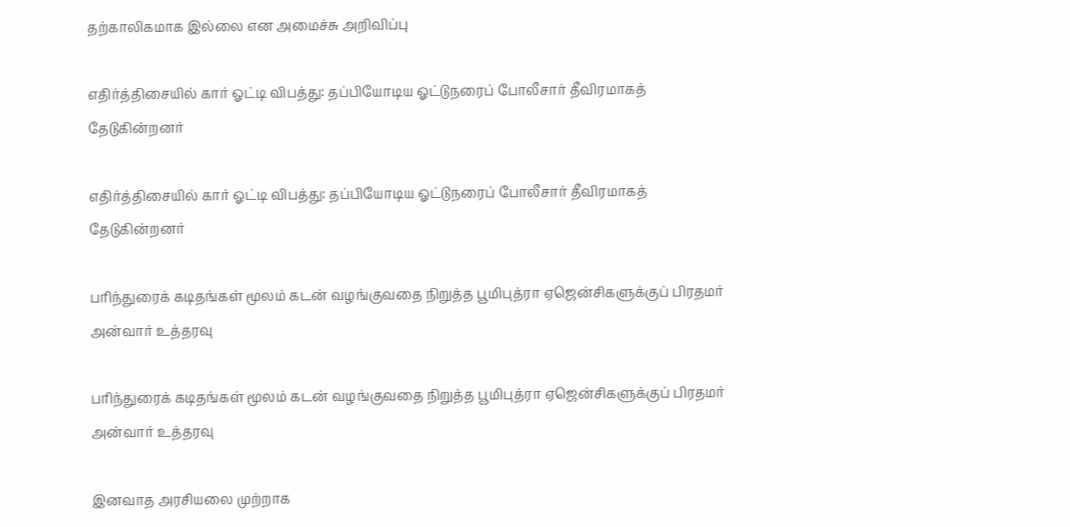தற்காலிகமாக இல்லை என அமைச்சு அறிவிப்பு

எதிர்த்திசையில் கார் ஓட்டி விபத்து: தப்பியோடிய ஓட்டுநரைப் போலீசார் தீவிரமாகத் தேடுகின்றனர்

எதிர்த்திசையில் கார் ஓட்டி விபத்து: தப்பியோடிய ஓட்டுநரைப் போலீசார் தீவிரமாகத் தேடுகின்றனர்

பரிந்துரைக் கடிதங்கள் மூலம் கடன் வழங்குவதை நிறுத்த பூமிபுத்ரா ஏஜென்சிகளுக்குப் பிரதமர் அன்வார் உத்தரவு

பரிந்துரைக் கடிதங்கள் மூலம் கடன் வழங்குவதை நிறுத்த பூமிபுத்ரா ஏஜென்சிகளுக்குப் பிரதமர் அன்வார் உத்தரவு

இனவாத அரசியலை முற்றாக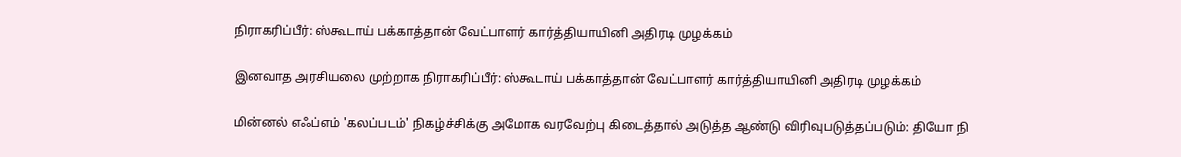நிராகரிப்பீர்: ஸ்கூடாய் பக்காத்தான் வேட்பாளர் கார்த்தியாயினி அதிரடி முழக்கம்

இனவாத அரசியலை முற்றாக நிராகரிப்பீர்: ஸ்கூடாய் பக்காத்தான் வேட்பாளர் கார்த்தியாயினி அதிரடி முழக்கம்

மின்னல் எஃப்எம் 'கலப்படம்' நிகழ்ச்சிக்கு அமோக வரவேற்பு கிடைத்தால் அடுத்த ஆண்டு விரிவுபடுத்தப்படும்: தியோ நி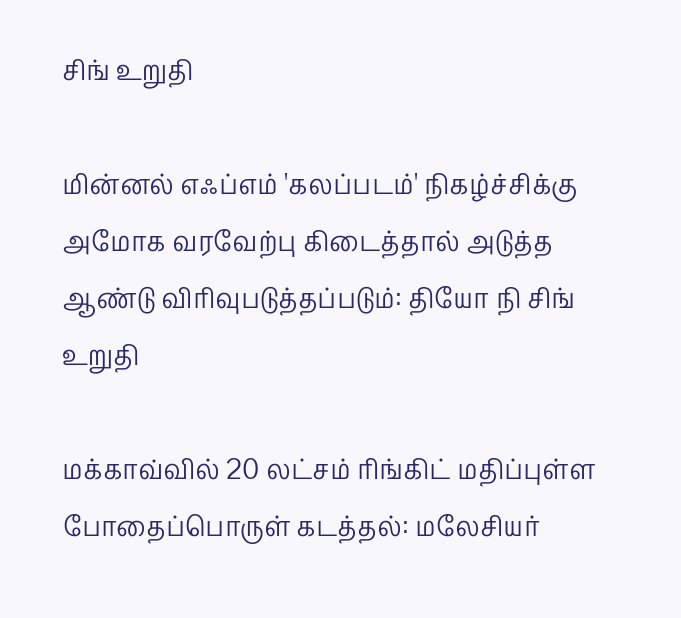சிங் உறுதி

மின்னல் எஃப்எம் 'கலப்படம்' நிகழ்ச்சிக்கு அமோக வரவேற்பு கிடைத்தால் அடுத்த ஆண்டு விரிவுபடுத்தப்படும்: தியோ நி சிங் உறுதி

மக்காவ்வில் 20 லட்சம் ரிங்கிட் மதிப்புள்ள போதைப்பொருள் கடத்தல்: மலேசியர்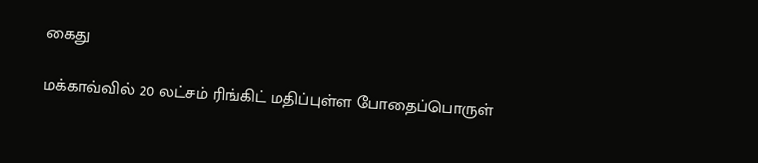கைது

மக்காவ்வில் 20 லட்சம் ரிங்கிட் மதிப்புள்ள போதைப்பொருள்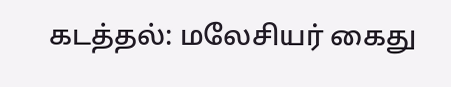கடத்தல்: மலேசியர் கைது